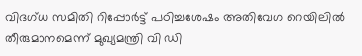വിദഗ്ധ സമിതി റിപ്പോർട്ട് പഠിച്ചശേഷം അതിവേഗ റെയിലിൽ തീരുമാനമെന്ന് മുഖ്യമന്ത്രി വി ഡി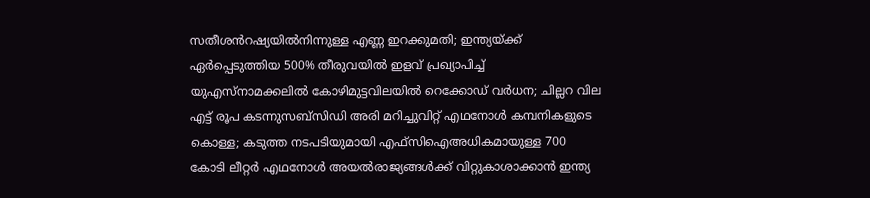സതീശൻറഷ്യയിൽനിന്നുള്ള എണ്ണ ഇറക്കുമതി; ഇന്ത്യയ്ക്ക് ഏ‍ർപ്പെടുത്തിയ 500% തീരുവയിൽ ഇളവ് പ്രഖ്യാപിച്ച് യുഎസ്നാമക്കലിൽ കോഴിമുട്ടവിലയിൽ റെക്കോഡ് വർധന; ചില്ലറ വില എട്ട് രൂപ കടന്നുസബ്സിഡി അരി മറിച്ചുവിറ്റ് എഥനോൾ കമ്പനികളുടെ കൊള്ള; കടുത്ത നടപടിയുമായി എഫ്സിഐഅധികമായുള്ള 700 കോടി ലീറ്റർ എഥനോൾ അയൽരാജ്യങ്ങൾക്ക് വിറ്റുകാശാക്കാൻ ഇന്ത്യ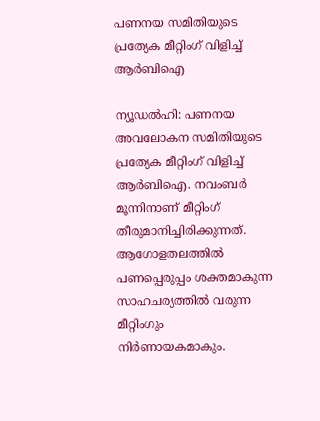പണനയ സമിതിയുടെ പ്രത്യേക മീറ്റിംഗ് വിളിച്ച് ആര്‍ബിഐ

ന്യൂഡൽഹി: പണനയ അവലോകന സമിതിയുടെ പ്രത്യേക മീറ്റിംഗ് വിളിച്ച് ആര്‍ബിഐ. നവംബര്‍ മൂന്നിനാണ് മീറ്റിംഗ് തീരുമാനിച്ചിരിക്കുന്നത്. ആഗോളതലത്തില്‍ പണപ്പെരുപ്പം ശക്തമാകുന്ന സാഹചര്യത്തില്‍ വരുന്ന മീറ്റിംഗും നിര്‍ണായകമാകും.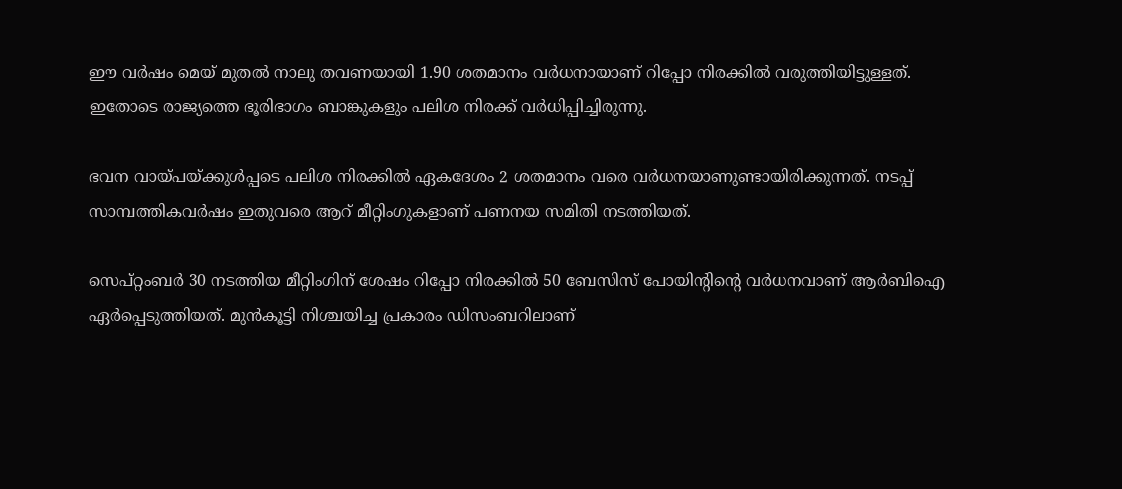ഈ വര്‍ഷം മെയ് മുതല്‍ നാലു തവണയായി 1.90 ശതമാനം വര്‍ധനായാണ് റിപ്പോ നിരക്കില്‍ വരുത്തിയിട്ടുള്ളത്. ഇതോടെ രാജ്യത്തെ ഭൂരിഭാഗം ബാങ്കുകളും പലിശ നിരക്ക് വര്‍ധിപ്പിച്ചിരുന്നു.

ഭവന വായ്പയ്ക്കുള്‍പ്പടെ പലിശ നിരക്കില്‍ ഏകദേശം 2 ശതമാനം വരെ വര്‍ധനയാണുണ്ടായിരിക്കുന്നത്. നടപ്പ് സാമ്പത്തികവര്‍ഷം ഇതുവരെ ആറ് മീറ്റിംഗുകളാണ് പണനയ സമിതി നടത്തിയത്.

സെപ്റ്റംബര്‍ 30 നടത്തിയ മീറ്റിംഗിന് ശേഷം റിപ്പോ നിരക്കില്‍ 50 ബേസിസ് പോയിന്റിന്റെ വര്‍ധനവാണ് ആര്‍ബിഐ ഏര്‍പ്പെടുത്തിയത്. മുന്‍കൂട്ടി നിശ്ചയിച്ച പ്രകാരം ഡിസംബറിലാണ്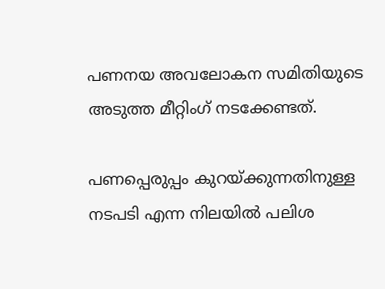പണനയ അവലോകന സമിതിയുടെ അടുത്ത മീറ്റിംഗ് നടക്കേണ്ടത്.

പണപ്പെരുപ്പം കുറയ്ക്കുന്നതിനുള്ള നടപടി എന്ന നിലയില്‍ പലിശ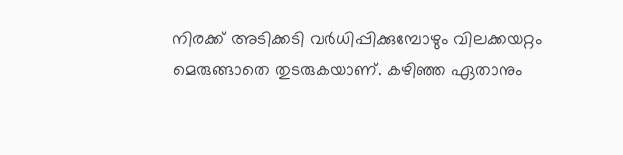നിരക്ക് അടിക്കടി വര്‍ധിപ്പിക്കുമ്പോഴും വിലക്കയറ്റം മെരുങ്ങാതെ തുടരുകയാണ്. കഴിഞ്ഞ ഏതാനും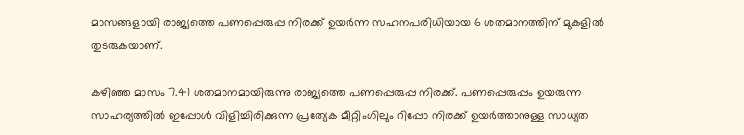മാസങ്ങളായി രാജ്യത്തെ പണപ്പെരുപ്പ നിരക്ക് ഉയര്‍ന്ന സഹനപരിധിയായ 6 ശതമാനത്തിന് മുകളില്‍ തുടരുകയാണ്.

കഴിഞ്ഞ മാസം 7.41 ശതമാനമായിരുന്നു രാജ്യത്തെ പണപ്പെരുപ്പ നിരക്ക്. പണപ്പെരുപ്പം ഉയരുന്ന സാഹര്യത്തില്‍ ഇപ്പോള്‍ വിളിച്ചിരിക്കുന്ന പ്രത്യേക മീറ്റിംഗിലും റിപ്പോ നിരക്ക് ഉയര്‍ത്താനുള്ള സാധ്യത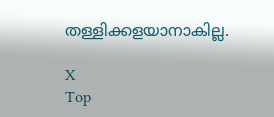തള്ളിക്കളയാനാകില്ല.

X
Top